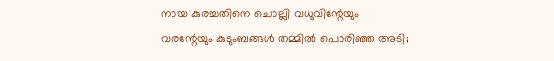നായ കുരച്ചതിനെ ചൊല്ലി വധുവിന്റേയും വരന്റേയും കുടുംബങ്ങള്‍ തമ്മില്‍ പൊരിഞ്ഞ അടി;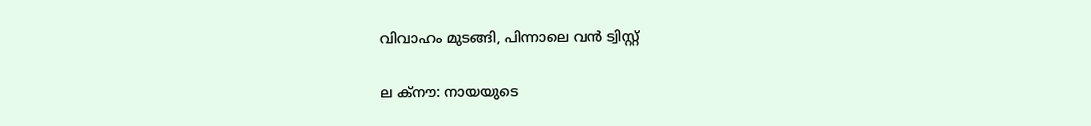വിവാഹം മുടങ്ങി, പിന്നാലെ വന്‍ ട്വിസ്റ്റ്

ല ക്‌നൗ: നായയുടെ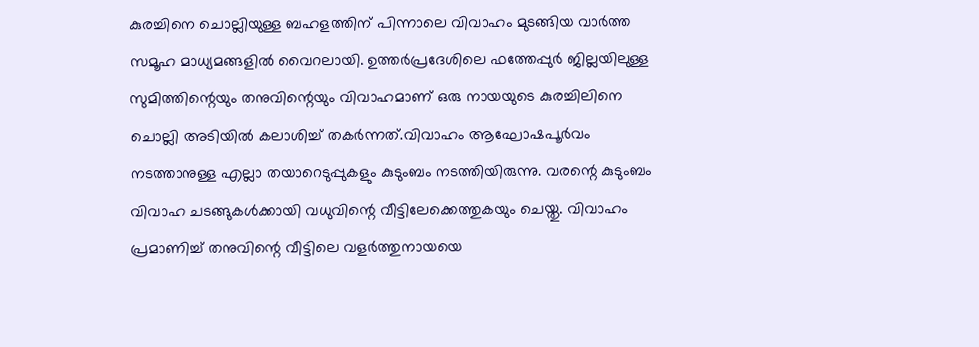കുരച്ചിനെ ചൊല്ലിയുള്ള ബഹളത്തിന് പിന്നാലെ വിവാഹം മുടങ്ങിയ വാര്‍ത്ത സമൂഹ മാധ്യമങ്ങളില്‍ വൈറലായി. ഉത്തര്‍പ്രദേശിലെ ഫത്തേപ്പുര്‍ ജില്ലയിലുള്ള സുമിത്തിന്റെയും തനുവിന്റെയും വിവാഹമാണ് ഒരു നായയുടെ കുരച്ചിലിനെ ചൊല്ലി അടിയില്‍ കലാശിച്ച് തകര്‍ന്നത്.വിവാഹം ആഘോഷപൂര്‍വം നടത്താനുള്ള എല്ലാ തയാറെടുപ്പുകളും കുടുംബം നടത്തിയിരുന്നു. വരന്റെ കുടുംബം വിവാഹ ചടങ്ങുകള്‍ക്കായി വധുവിന്റെ വീട്ടിലേക്കെത്തുകയും ചെയ്തു. വിവാഹം പ്രമാണിച്ച് തനുവിന്റെ വീട്ടിലെ വളര്‍ത്തുനായയെ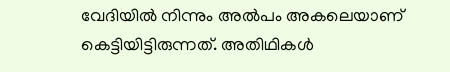വേദിയില്‍ നിന്നും അല്‍പം അകലെയാണ് കെട്ടിയിട്ടിരുന്നത്. അതിഥികള്‍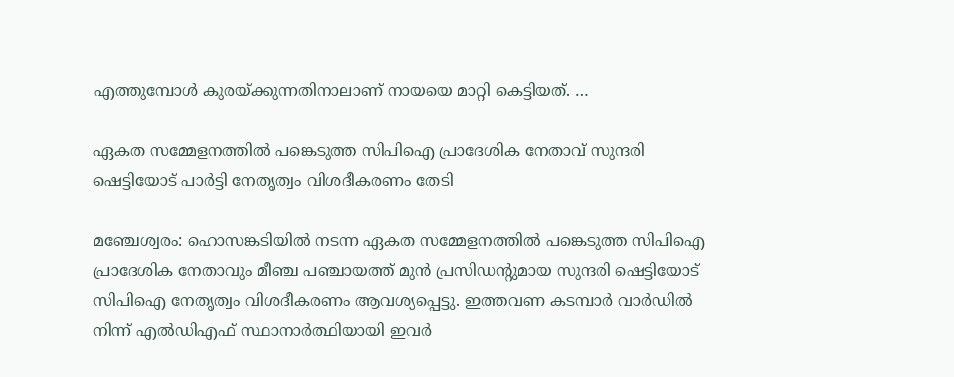എത്തുമ്പോള്‍ കുരയ്ക്കുന്നതിനാലാണ് നായയെ മാറ്റി കെട്ടിയത്. …

ഏകത സമ്മേളനത്തില്‍ പങ്കെടുത്ത സിപിഐ പ്രാദേശിക നേതാവ് സുന്ദരി ഷെട്ടിയോട് പാര്‍ട്ടി നേതൃത്വം വിശദീകരണം തേടി

മഞ്ചേശ്വരം: ഹൊസങ്കടിയില്‍ നടന്ന ഏകത സമ്മേളനത്തില്‍ പങ്കെടുത്ത സിപിഐ പ്രാദേശിക നേതാവും മീഞ്ച പഞ്ചായത്ത് മുന്‍ പ്രസിഡന്റുമായ സുന്ദരി ഷെട്ടിയോട് സിപിഐ നേതൃത്വം വിശദീകരണം ആവശ്യപ്പെട്ടു. ഇത്തവണ കടമ്പാര്‍ വാര്‍ഡില്‍ നിന്ന് എല്‍ഡിഎഫ് സ്ഥാനാര്‍ത്ഥിയായി ഇവര്‍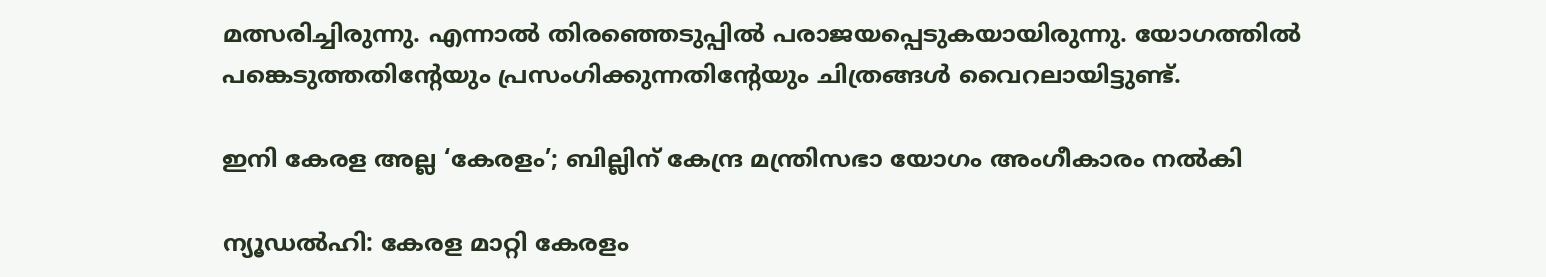മത്സരിച്ചിരുന്നു. എന്നാല്‍ തിരഞ്ഞെടുപ്പില്‍ പരാജയപ്പെടുകയായിരുന്നു. യോഗത്തില്‍ പങ്കെടുത്തതിന്റേയും പ്രസംഗിക്കുന്നതിന്റേയും ചിത്രങ്ങള്‍ വൈറലായിട്ടുണ്ട്.

ഇനി കേരള അല്ല ‘കേരളം’; ബില്ലിന് കേന്ദ്ര മന്ത്രിസഭാ യോഗം അംഗീകാരം നല്‍കി

ന്യൂഡല്‍ഹി: കേരള മാറ്റി കേരളം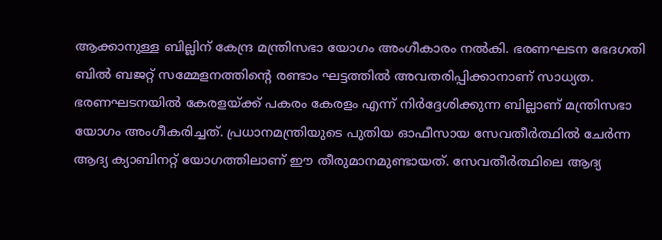ആക്കാനുള്ള ബില്ലിന് കേന്ദ്ര മന്ത്രിസഭാ യോഗം അംഗീകാരം നല്‍കി. ഭരണഘടന ഭേദഗതി ബില്‍ ബജറ്റ് സമ്മേളനത്തിന്റെ രണ്ടാം ഘട്ടത്തില്‍ അവതരിപ്പിക്കാനാണ് സാധ്യത. ഭരണഘടനയില്‍ കേരളയ്ക്ക് പകരം കേരളം എന്ന് നിര്‍ദ്ദേശിക്കുന്ന ബില്ലാണ് മന്ത്രിസഭാ യോഗം അംഗീകരിച്ചത്. പ്രധാനമന്ത്രിയുടെ പുതിയ ഓഫീസായ സേവതീര്‍ത്ഥില്‍ ചേര്‍ന്ന ആദ്യ ക്യാബിനറ്റ് യോഗത്തിലാണ് ഈ തീരുമാനമുണ്ടായത്. സേവതീര്‍ത്ഥിലെ ആദ്യ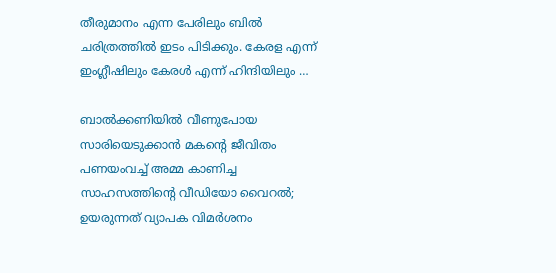തീരുമാനം എന്ന പേരിലും ബില്‍ ചരിത്രത്തില്‍ ഇടം പിടിക്കും. കേരള എന്ന് ഇംഗ്ലീഷിലും കേരള്‍ എന്ന് ഹിന്ദിയിലും …

ബാല്‍ക്കണിയില്‍ വീണുപോയ സാരിയെടുക്കാന്‍ മകന്റെ ജീവിതം പണയംവച്ച് അമ്മ കാണിച്ച സാഹസത്തിന്റെ വീഡിയോ വൈറല്‍; ഉയരുന്നത് വ്യാപക വിമര്‍ശനം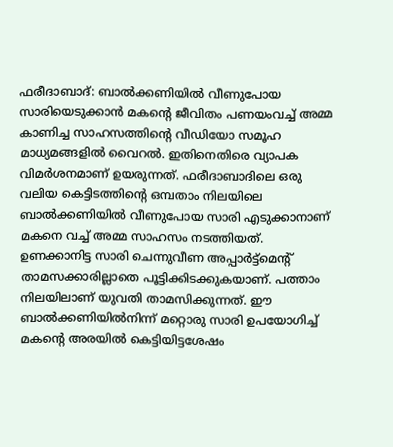ഫരീദാബാദ്: ബാല്‍ക്കണിയില്‍ വീണുപോയ സാരിയെടുക്കാന്‍ മകന്റെ ജീവിതം പണയംവച്ച് അമ്മ കാണിച്ച സാഹസത്തിന്റെ വീഡിയോ സമൂഹ മാധ്യമങ്ങളില്‍ വൈറല്‍. ഇതിനെതിരെ വ്യാപക വിമര്‍ശനമാണ് ഉയരുന്നത്. ഫരീദാബാദിലെ ഒരു വലിയ കെട്ടിടത്തിന്റെ ഒമ്പതാം നിലയിലെ ബാല്‍ക്കണിയില്‍ വീണുപോയ സാരി എടുക്കാനാണ് മകനെ വച്ച് അമ്മ സാഹസം നടത്തിയത്. ഉണക്കാനിട്ട സാരി ചെന്നുവീണ അപ്പാര്‍ട്ട്‌മെന്റ് താമസക്കാരില്ലാതെ പൂട്ടിക്കിടക്കുകയാണ്. പത്താം നിലയിലാണ് യുവതി താമസിക്കുന്നത്. ഈ ബാല്‍ക്കണിയില്‍നിന്ന് മറ്റൊരു സാരി ഉപയോഗിച്ച് മകന്റെ അരയില്‍ കെട്ടിയിട്ടശേഷം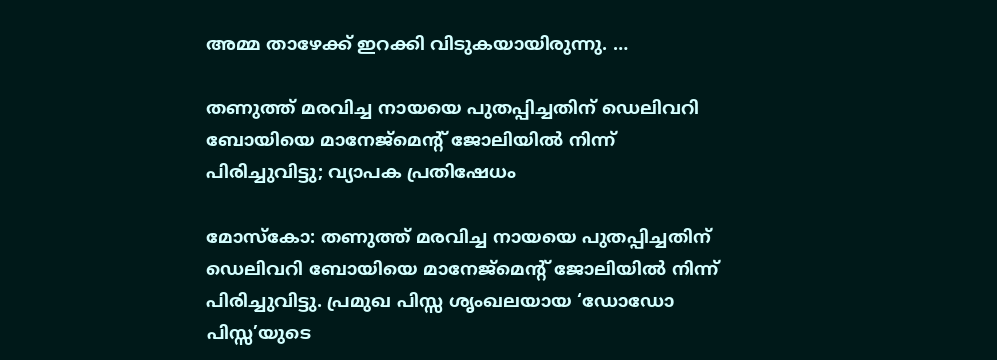അമ്മ താഴേക്ക് ഇറക്കി വിടുകയായിരുന്നു. …

തണുത്ത് മരവിച്ച നായയെ പുതപ്പിച്ചതിന് ഡെലിവറി ബോയിയെ മാനേജ്‌മെന്റ് ജോലിയില്‍ നിന്ന് പിരിച്ചുവിട്ടു; വ്യാപക പ്രതിഷേധം

മോസ്‌കോ: തണുത്ത് മരവിച്ച നായയെ പുതപ്പിച്ചതിന് ഡെലിവറി ബോയിയെ മാനേജ്‌മെന്റ് ജോലിയില്‍ നിന്ന് പിരിച്ചുവിട്ടു. പ്രമുഖ പിസ്സ ശൃംഖലയായ ‘ഡോഡോ പിസ്സ’യുടെ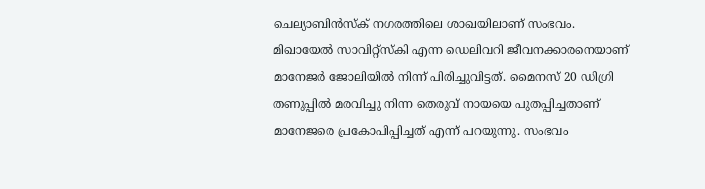ചെല്യാബിന്‍സ്‌ക് നഗരത്തിലെ ശാഖയിലാണ് സംഭവം. മിഖായേല്‍ സാവിറ്റ്സ്‌കി എന്ന ഡെലിവറി ജീവനക്കാരനെയാണ് മാനേജര്‍ ജോലിയില്‍ നിന്ന് പിരിച്ചുവിട്ടത്. മൈനസ് 20 ഡിഗ്രി തണുപ്പില്‍ മരവിച്ചു നിന്ന തെരുവ് നായയെ പുതപ്പിച്ചതാണ് മാനേജരെ പ്രകോപിപ്പിച്ചത് എന്ന് പറയുന്നു. സംഭവം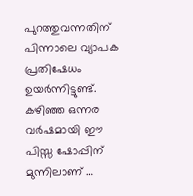പുറത്തുവന്നതിന് പിന്നാലെ വ്യാപക പ്രതിഷേധം ഉയര്‍ന്നിട്ടുണ്ട്. കഴിഞ്ഞ ഒന്നര വര്‍ഷമായി ഈ പിസ്സ ഷോപ്പിന് മുന്നിലാണ് …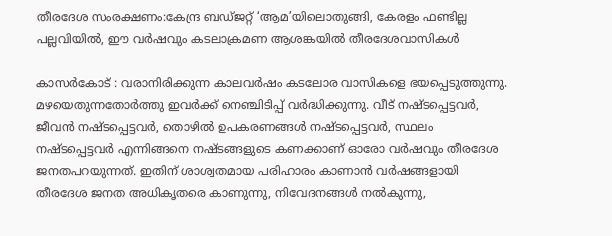തീരദേശ സംരക്ഷണം:കേന്ദ്ര ബഡ്ജറ്റ് ‘ആമ’യിലൊതുങ്ങി, കേരളം ഫണ്ടില്ല പല്ലവിയില്‍, ഈ വര്‍ഷവും കടലാക്രമണ ആശങ്കയില്‍ തീരദേശവാസികള്‍

കാസര്‍കോട് : വരാനിരിക്കുന്ന കാലവര്‍ഷം കടലോര വാസികളെ ഭയപ്പെടുത്തുന്നു. മഴയെതുന്നതോര്‍ത്തു ഇവര്‍ക്ക് നെഞ്ചിടിപ്പ് വര്‍ദ്ധിക്കുന്നു. വീട് നഷ്ടപ്പെട്ടവര്‍, ജീവന്‍ നഷ്ടപ്പെട്ടവര്‍, തൊഴില്‍ ഉപകരണങ്ങള്‍ നഷ്ടപ്പെട്ടവര്‍, സ്ഥലം നഷ്ടപ്പെട്ടവര്‍ എന്നിങ്ങനെ നഷ്ടങ്ങളുടെ കണക്കാണ് ഓരോ വര്‍ഷവും തീരദേശ ജനതപറയുന്നത്. ഇതിന് ശാശ്വതമായ പരിഹാരം കാണാന്‍ വര്‍ഷങ്ങളായി തീരദേശ ജനത അധികൃതരെ കാണുന്നു, നിവേദനങ്ങള്‍ നല്‍കുന്നു,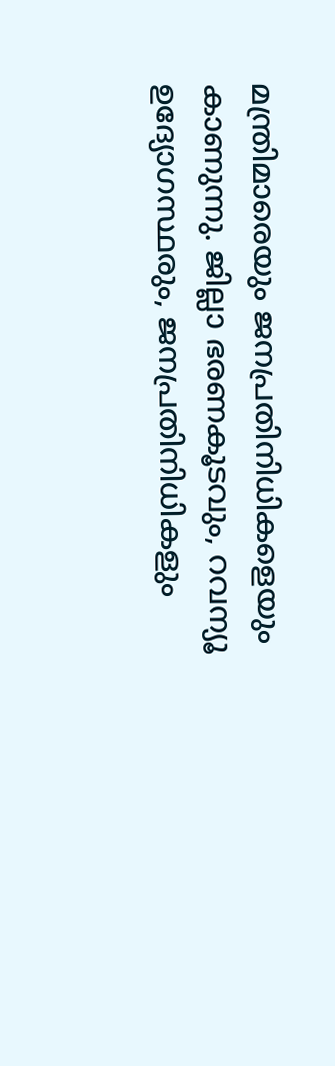മന്ത്രിമാരെയും ജനപ്രതിനിധികളെയും കാണുന്നു. ജില്ലാ ഭരണകൂടവും, റവന്യൂ ഉദ്യോഗസ്ഥരും, ജനപ്രതിനിധികളും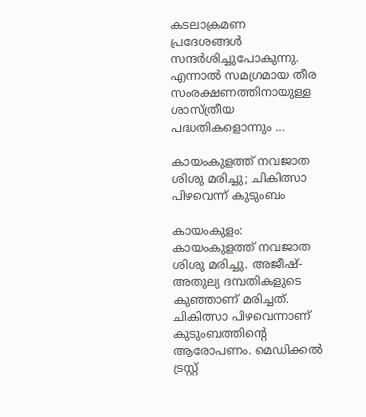കടലാക്രമണ പ്രദേശങ്ങള്‍ സന്ദര്‍ശിച്ചുപോകുന്നു. എന്നാല്‍ സമഗ്രമായ തീര സംരക്ഷണത്തിനായുള്ള ശാസ്ത്രീയ പദ്ധതികളൊന്നും …

കായംകുളത്ത് നവജാത ശിശു മരിച്ചു; ചികിത്സാ പിഴവെന്ന് കുടുംബം

കായംകുളം: കായംകുളത്ത് നവജാത ശിശു മരിച്ചു. അജീഷ്- അതുല്യ ദമ്പതികളുടെ കുഞ്ഞാണ് മരിച്ചത്. ചികിത്സാ പിഴവെന്നാണ് കുടുംബത്തിന്റെ ആരോപണം. മെഡിക്കല്‍ ട്രസ്റ്റ്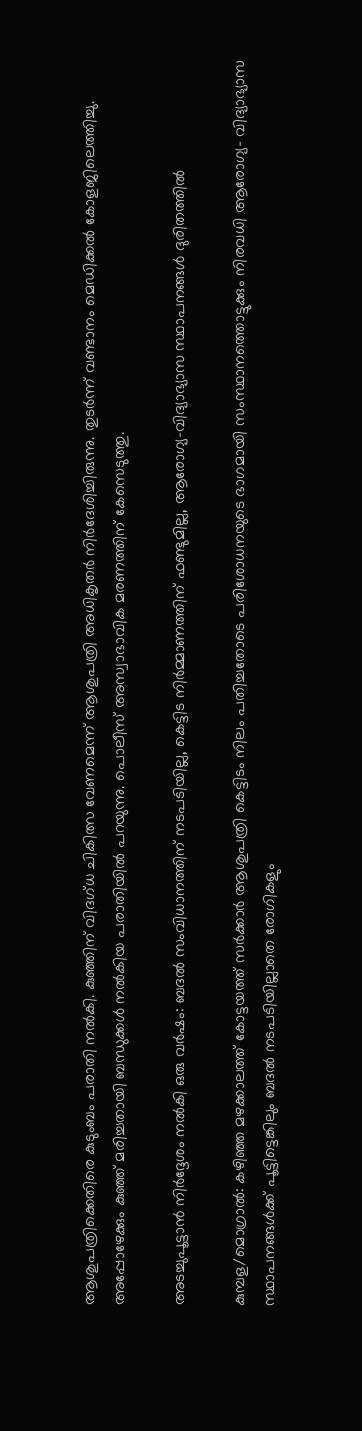ആശുപത്രിക്കെതിരെ കുടുംബം പരാതി നല്‍കി. കുഞ്ഞിന് വിദഗ്ധ ചികിത്സ വേണമെന്ന് ആശുപത്രി അധികൃതര്‍ നിര്‍ദേശിച്ചിരുന്നു. തുടര്‍ന്ന് വണ്ടാനം മെഡിക്കല്‍ കോളജിലെത്തിച്ചു. അപ്പോഴേക്കും കുഞ്ഞ് മരിച്ചതായി ബന്ധുക്കള്‍ നല്‍കിയ പരാതിയില്‍ പറയുന്നു. പൊലീസ് അസ്വാഭാവിക മരണത്തിന് കേസെടുത്തു.

അടച്ചുപൂട്ടാന്‍ നിര്‍ദ്ദേശം നല്‍കി ഒരു വര്‍ഷം: ബദല്‍ സംവിധാനത്തിന് നടപടിയില്ല, കെട്ടിട നിര്‍മ്മാണത്തിന് ഫണ്ടുമില്ല, ആരോഗ്യ-വിദ്യാഭ്യാസ സ്ഥാപനങ്ങള്‍ ദുരിതത്തില്‍

കുമ്പള/മൊഗ്രാല്‍: കഴിഞ്ഞ മഴക്കാലത്ത് കോട്ടയത്ത് സര്‍ക്കാര്‍ ആശുപത്രി കെട്ടിടം നിലം പതിച്ചതോടെ പരിശോധനയുടെ ഭാഗമായി സംസ്ഥാനത്തൊട്ടുക്കും നിരവധി ആരോഗ്യ- വിദ്യാഭ്യാസ സ്ഥാപനങ്ങള്‍ക്ക് പൂട്ടിട്ടെങ്കിലും ബദല്‍ നടപടിയില്ലാതെ രോഗികളും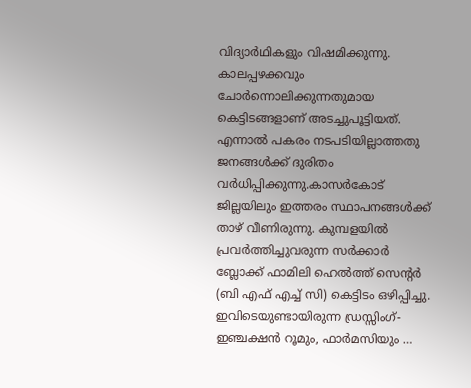വിദ്യാര്‍ഥികളും വിഷമിക്കുന്നു. കാലപ്പഴക്കവും ചോര്‍ന്നൊലിക്കുന്നതുമായ കെട്ടിടങ്ങളാണ് അടച്ചുപൂട്ടിയത്. എന്നാല്‍ പകരം നടപടിയില്ലാത്തതു ജനങ്ങള്‍ക്ക് ദുരിതം വര്‍ധിപ്പിക്കുന്നു.കാസര്‍കോട് ജില്ലയിലും ഇത്തരം സ്ഥാപനങ്ങള്‍ക്ക് താഴ് വീണിരുന്നു. കുമ്പളയില്‍ പ്രവര്‍ത്തിച്ചുവരുന്ന സര്‍ക്കാര്‍ ബ്ലോക്ക് ഫാമിലി ഹെല്‍ത്ത് സെന്റര്‍ (ബി എഫ് എച്ച് സി) കെട്ടിടം ഒഴിപ്പിച്ചു. ഇവിടെയുണ്ടായിരുന്ന ഡ്രസ്സിംഗ്- ഇഞ്ചക്ഷന്‍ റൂമും, ഫാര്‍മസിയും …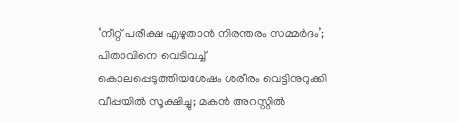‘നീറ്റ് പരീക്ഷ എഴുതാന്‍ നിരന്തരം സമ്മര്‍ദം’; പിതാവിനെ വെടിവച്ച് കൊലപ്പെടുത്തിയശേഷം ശരീരം വെട്ടിനുറുക്കി വീപ്പയില്‍ സൂക്ഷിച്ചു; മകന്‍ അറസ്റ്റില്‍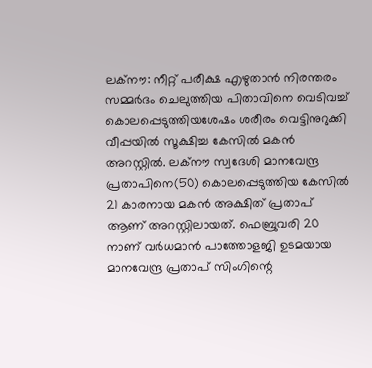ലക്‌നൗ: നീറ്റ് പരീക്ഷ എഴുതാന്‍ നിരന്തരം സമ്മര്‍ദം ചെലുത്തിയ പിതാവിനെ വെടിവച്ച് കൊലപ്പെടുത്തിയശേഷം ശരീരം വെട്ടിനുറുക്കി വീപ്പയില്‍ സൂക്ഷിച്ച കേസില്‍ മകന്‍ അറസ്റ്റില്‍. ലക്‌നൗ സ്വദേശി മാനവേന്ദ്ര പ്രതാപിനെ(50) കൊലപ്പെടുത്തിയ കേസില്‍ 21 കാരനായ മകന്‍ അക്ഷിത് പ്രതാപ് ആണ് അറസ്റ്റിലായത്. ഫെബ്രുവരി 20 നാണ് വര്‍ധമാന്‍ പാത്തോളജി ഉടമയായ മാനവേന്ദ്ര പ്രതാപ് സിംഗിന്റെ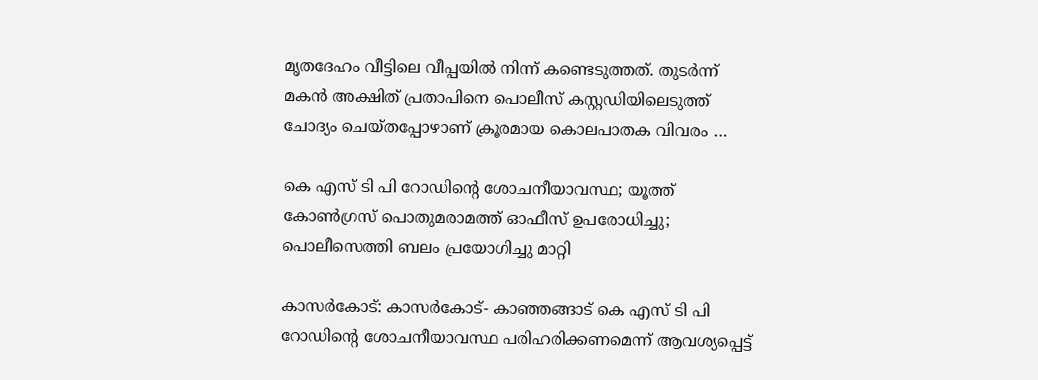മൃതദേഹം വീട്ടിലെ വീപ്പയില്‍ നിന്ന് കണ്ടെടുത്തത്. തുടര്‍ന്ന് മകന്‍ അക്ഷിത് പ്രതാപിനെ പൊലീസ് കസ്റ്റഡിയിലെടുത്ത് ചോദ്യം ചെയ്തപ്പോഴാണ് ക്രൂരമായ കൊലപാതക വിവരം …

കെ എസ് ടി പി റോഡിന്റെ ശോചനീയാവസ്ഥ; യൂത്ത് കോണ്‍ഗ്രസ് പൊതുമരാമത്ത് ഓഫീസ് ഉപരോധിച്ചു; പൊലീസെത്തി ബലം പ്രയോഗിച്ചു മാറ്റി

കാസര്‍കോട്: കാസര്‍കോട്- കാഞ്ഞങ്ങാട് കെ എസ് ടി പി റോഡിന്റെ ശോചനീയാവസ്ഥ പരിഹരിക്കണമെന്ന് ആവശ്യപ്പെട്ട്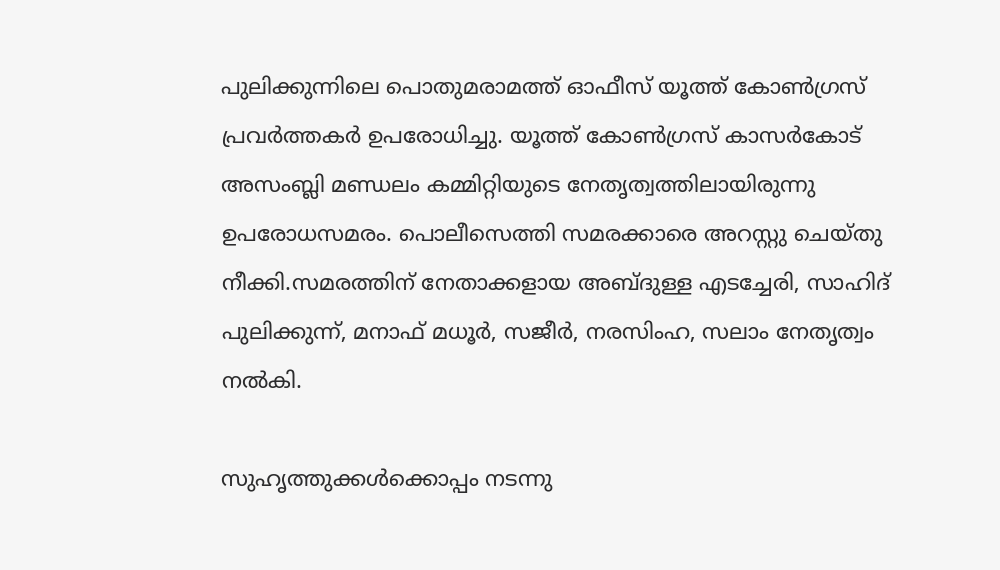പുലിക്കുന്നിലെ പൊതുമരാമത്ത് ഓഫീസ് യൂത്ത് കോണ്‍ഗ്രസ് പ്രവര്‍ത്തകര്‍ ഉപരോധിച്ചു. യൂത്ത് കോണ്‍ഗ്രസ് കാസര്‍കോട് അസംബ്ലി മണ്ഡലം കമ്മിറ്റിയുടെ നേതൃത്വത്തിലായിരുന്നു ഉപരോധസമരം. പൊലീസെത്തി സമരക്കാരെ അറസ്റ്റു ചെയ്തു നീക്കി.സമരത്തിന് നേതാക്കളായ അബ്ദുള്ള എടച്ചേരി, സാഹിദ് പുലിക്കുന്ന്‌, മനാഫ് മധൂര്‍, സജീര്‍, നരസിംഹ, സലാം നേതൃത്വം നല്‍കി.

സുഹൃത്തുക്കള്‍ക്കൊപ്പം നടന്നു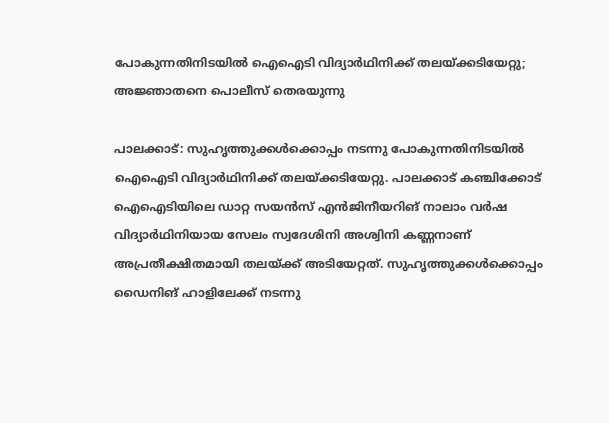പോകുന്നതിനിടയില്‍ ഐഐടി വിദ്യാര്‍ഥിനിക്ക് തലയ്ക്കടിയേറ്റു; അജ്ഞാതനെ പൊലീസ് തെരയുന്നു

പാലക്കാട്: സുഹൃത്തുക്കള്‍ക്കൊപ്പം നടന്നു പോകുന്നതിനിടയില്‍ ഐഐടി വിദ്യാര്‍ഥിനിക്ക് തലയ്ക്കടിയേറ്റു. പാലക്കാട് കഞ്ചിക്കോട് ഐഐടിയിലെ ഡാറ്റ സയന്‍സ് എന്‍ജിനീയറിങ് നാലാം വര്‍ഷ വിദ്യാര്‍ഥിനിയായ സേലം സ്വദേശിനി അശ്വിനി കണ്ണനാണ് അപ്രതീക്ഷിതമായി തലയ്ക്ക് അടിയേറ്റത്. സുഹൃത്തുക്കള്‍ക്കൊപ്പം ഡൈനിങ് ഹാളിലേക്ക് നടന്നു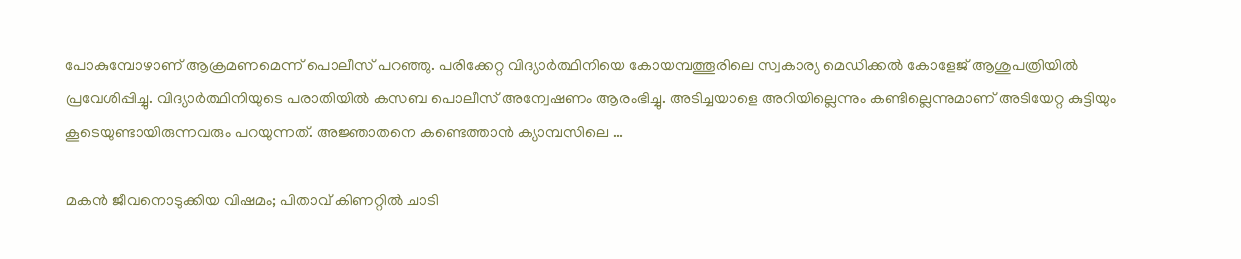പോകുമ്പോഴാണ് ആക്രമണമെന്ന് പൊലീസ് പറഞ്ഞു. പരിക്കേറ്റ വിദ്യാര്‍ത്ഥിനിയെ കോയമ്പത്തൂരിലെ സ്വകാര്യ മെഡിക്കല്‍ കോളേജ് ആശുപത്രിയില്‍ പ്രവേശിപ്പിച്ചു. വിദ്യാര്‍ത്ഥിനിയുടെ പരാതിയില്‍ കസബ പൊലീസ് അന്വേഷണം ആരംഭിച്ചു. അടിച്ചയാളെ അറിയില്ലെന്നും കണ്ടില്ലെന്നുമാണ് അടിയേറ്റ കുട്ടിയും കൂടെയുണ്ടായിരുന്നവരും പറയുന്നത്. അജ്ഞാതനെ കണ്ടെത്താന്‍ ക്യാമ്പസിലെ …

മകന്‍ ജീവനൊടുക്കിയ വിഷമം; പിതാവ് കിണറ്റില്‍ ചാടി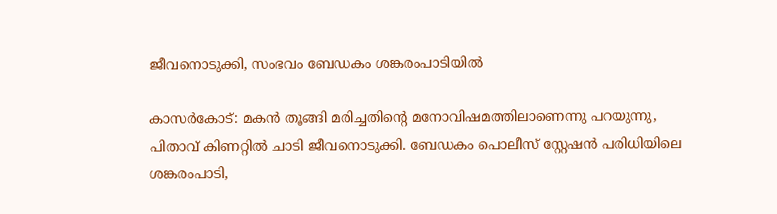ജീവനൊടുക്കി, സംഭവം ബേഡകം ശങ്കരംപാടിയില്‍

കാസര്‍കോട്: മകന്‍ തൂങ്ങി മരിച്ചതിന്റെ മനോവിഷമത്തിലാണെന്നു പറയുന്നു, പിതാവ് കിണറ്റില്‍ ചാടി ജീവനൊടുക്കി. ബേഡകം പൊലീസ് സ്റ്റേഷന്‍ പരിധിയിലെ ശങ്കരംപാടി,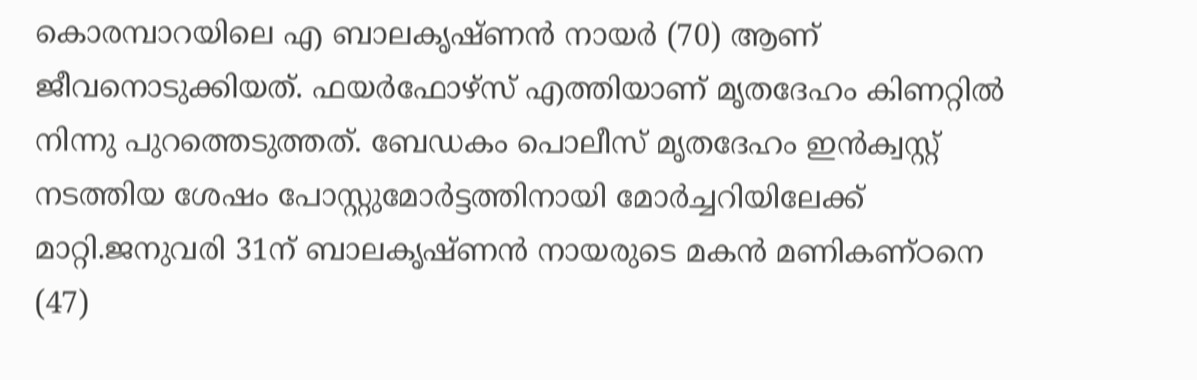കൊരമ്പാറയിലെ എ ബാലകൃഷ്ണന്‍ നായര്‍ (70) ആണ് ജീവനൊടുക്കിയത്. ഫയര്‍ഫോഴ്‌സ് എത്തിയാണ് മൃതദേഹം കിണറ്റില്‍ നിന്നു പുറത്തെടുത്തത്. ബേഡകം പൊലീസ് മൃതദേഹം ഇന്‍ക്വസ്റ്റ് നടത്തിയ ശേഷം പോസ്റ്റുമോര്‍ട്ടത്തിനായി മോര്‍ച്ചറിയിലേക്ക് മാറ്റി.ജനുവരി 31ന് ബാലകൃഷ്ണന്‍ നായരുടെ മകന്‍ മണികണ്ഠനെ (47)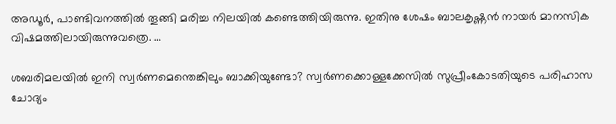അഡൂര്‍, പാണ്ടിവനത്തില്‍ തൂങ്ങി മരിച്ച നിലയില്‍ കണ്ടെത്തിയിരുന്നു. ഇതിനു ശേഷം ബാലകൃഷ്ണന്‍ നായര്‍ മാനസിക വിഷമത്തിലായിരുന്നുവത്രെ. …

ശബരിമലയില്‍ ഇനി സ്വര്‍ണമെന്തെങ്കിലും ബാക്കിയുണ്ടോ? സ്വര്‍ണക്കൊള്ളക്കേസില്‍ സുപ്രീംകോടതിയുടെ പരിഹാസ ചോദ്യം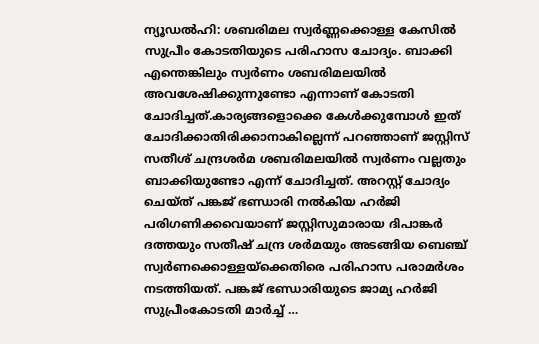ന്യൂഡല്‍ഹി: ശബരിമല സ്വര്‍ണ്ണക്കൊള്ള കേസില്‍ സുപ്രീം കോടതിയുടെ പരിഹാസ ചോദ്യം. ബാക്കി എന്തെങ്കിലും സ്വര്‍ണം ശബരിമലയില്‍ അവശേഷിക്കുന്നുണ്ടോ എന്നാണ് കോടതി ചോദിച്ചത്.കാര്യങ്ങളൊക്കെ കേള്‍ക്കുമ്പോള്‍ ഇത് ചോദിക്കാതിരിക്കാനാകില്ലെന്ന് പറഞ്ഞാണ് ജസ്റ്റിസ് സതീശ് ചന്ദ്രശര്‍മ ശബരിമലയില്‍ സ്വര്‍ണം വല്ലതും ബാക്കിയുണ്ടോ എന്ന് ചോദിച്ചത്. അറസ്റ്റ് ചോദ്യം ചെയ്ത് പങ്കജ് ഭണ്ഡാരി നല്‍കിയ ഹര്‍ജി പരിഗണിക്കവെയാണ് ജസ്റ്റിസുമാരായ ദിപാങ്കര്‍ ദത്തയും സതീഷ് ചന്ദ്ര ശര്‍മയും അടങ്ങിയ ബെഞ്ച് സ്വര്‍ണക്കൊള്ളയ്ക്കെതിരെ പരിഹാസ പരാമര്‍ശം നടത്തിയത്. പങ്കജ് ഭണ്ഡാരിയുടെ ജാമ്യ ഹര്‍ജി സുപ്രീംകോടതി മാര്‍ച്ച് …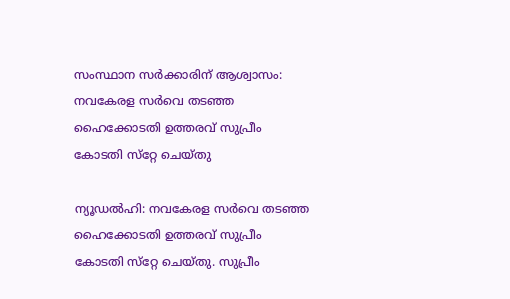സംസ്ഥാന സര്‍ക്കാരിന് ആശ്വാസം: നവകേരള സര്‍വെ തടഞ്ഞ ഹൈക്കോടതി ഉത്തരവ് സുപ്രീം കോടതി സ്‌റ്റേ ചെയ്തു

ന്യൂഡല്‍ഹി: നവകേരള സര്‍വെ തടഞ്ഞ ഹൈക്കോടതി ഉത്തരവ് സുപ്രീം കോടതി സ്‌റ്റേ ചെയ്തു. സുപ്രീം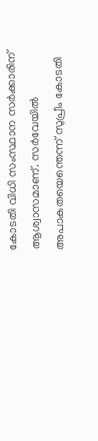കോടതി വിധി സംസ്ഥാന സര്‍ക്കാരിന് ആശ്വാസമാണ്. സര്‍വേയില്‍ അപാകതയെന്തെന്ന് സുപ്രീം കോടതി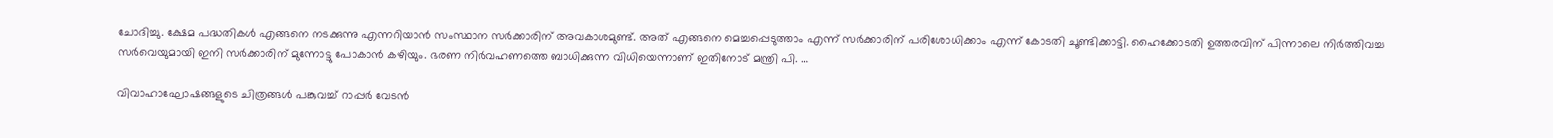ചോദിച്ചു. ക്ഷേമ പദ്ധതികള്‍ എങ്ങനെ നടക്കുന്നു എന്നറിയാന്‍ സംസ്ഥാന സര്‍ക്കാരിന് അവകാശമുണ്ട്. അത് എങ്ങനെ മെച്ചപ്പെടുത്താം എന്ന് സര്‍ക്കാരിന് പരിശോധിക്കാം എന്ന് കോടതി ചൂണ്ടിക്കാട്ടി. ഹൈക്കോടതി ഉത്തരവിന് പിന്നാലെ നിര്‍ത്തിവച്ച സര്‍വെയുമായി ഇനി സര്‍ക്കാരിന് മുന്നോട്ടു പോകാന്‍ കഴിയും. ഭരണ നിര്‍വഹണത്തെ ബാധിക്കുന്ന വിധിയെന്നാണ് ഇതിനോട് മന്ത്രി പി. …

വിവാഹാഘോഷങ്ങളുടെ ചിത്രങ്ങള്‍ പങ്കുവച്ച് റാപ്പര്‍ വേടന്‍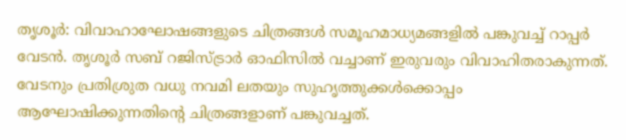തൃശൂര്‍: വിവാഹാഘോഷങ്ങളുടെ ചിത്രങ്ങള്‍ സമൂഹമാധ്യമങ്ങളില്‍ പങ്കുവച്ച് റാപ്പര്‍ വേടന്‍. തൃശൂര്‍ സബ് റജിസ്ട്രാര്‍ ഓഫിസില്‍ വച്ചാണ് ഇരുവരും വിവാഹിതരാകുന്നത്. വേടനും പ്രതിശ്രുത വധു നവമി ലതയും സുഹൃത്തുക്കള്‍ക്കൊപ്പം ആഘോഷിക്കുന്നതിന്റെ ചിത്രങ്ങളാണ് പങ്കുവച്ചത്.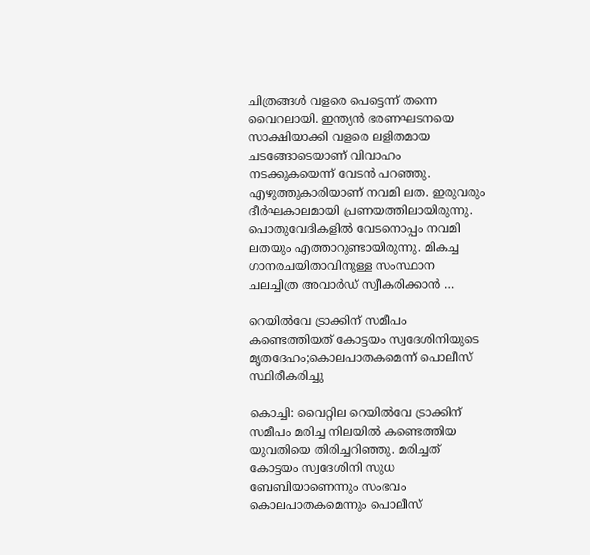ചിത്രങ്ങള്‍ വളരെ പെട്ടെന്ന് തന്നെ വൈറലായി. ഇന്ത്യന്‍ ഭരണഘടനയെ സാക്ഷിയാക്കി വളരെ ലളിതമായ ചടങ്ങോടെയാണ് വിവാഹം നടക്കുകയെന്ന് വേടന്‍ പറഞ്ഞു. എഴുത്തുകാരിയാണ് നവമി ലത. ഇരുവരും ദീര്‍ഘകാലമായി പ്രണയത്തിലായിരുന്നു. പൊതുവേദികളില്‍ വേടനൊപ്പം നവമി ലതയും എത്താറുണ്ടായിരുന്നു. മികച്ച ഗാനരചയിതാവിനുള്ള സംസ്ഥാന ചലച്ചിത്ര അവാര്‍ഡ് സ്വീകരിക്കാന്‍ …

റെയില്‍വേ ട്രാക്കിന് സമീപം കണ്ടെത്തിയത് കോട്ടയം സ്വദേശിനിയുടെ മൃതദേഹം;കൊലപാതകമെന്ന് പൊലീസ് സ്ഥിരീകരിച്ചു

കൊച്ചി: വൈറ്റില റെയില്‍വേ ട്രാക്കിന് സമീപം മരിച്ച നിലയില്‍ കണ്ടെത്തിയ യുവതിയെ തിരിച്ചറിഞ്ഞു. മരിച്ചത് കോട്ടയം സ്വദേശിനി സുധ ബേബിയാണെന്നും സംഭവം കൊലപാതകമെന്നും പൊലീസ്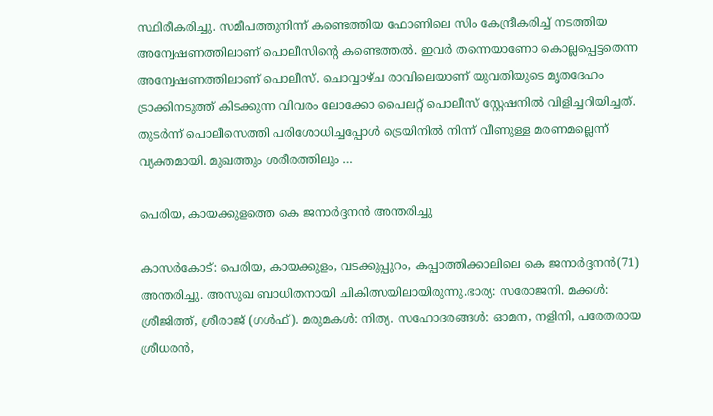സ്ഥിരീകരിച്ചു. സമീപത്തുനിന്ന് കണ്ടെത്തിയ ഫോണിലെ സിം കേന്ദ്രീകരിച്ച് നടത്തിയ അന്വേഷണത്തിലാണ് പൊലീസിന്റെ കണ്ടെത്തല്‍. ഇവര്‍ തന്നെയാണോ കൊല്ലപ്പെട്ടതെന്ന അന്വേഷണത്തിലാണ് പൊലീസ്. ചൊവ്വാഴ്ച രാവിലെയാണ് യുവതിയുടെ മൃതദേഹം ട്രാക്കിനടുത്ത് കിടക്കുന്ന വിവരം ലോക്കോ പൈലറ്റ് പൊലീസ് സ്റ്റേഷനില്‍ വിളിച്ചറിയിച്ചത്. തുടര്‍ന്ന് പൊലീസെത്തി പരിശോധിച്ചപ്പോള്‍ ട്രെയിനില്‍ നിന്ന് വീണുള്ള മരണമല്ലെന്ന് വ്യക്തമായി. മുഖത്തും ശരീരത്തിലും …

പെരിയ, കായക്കുളത്തെ കെ ജനാര്‍ദ്ദനന്‍ അന്തരിച്ചു

കാസര്‍കോട്: പെരിയ, കായക്കുളം, വടക്കുപ്പുറം, കപ്പാത്തിക്കാലിലെ കെ ജനാര്‍ദ്ദനന്‍(71) അന്തരിച്ചു. അസുഖ ബാധിതനായി ചികിത്സയിലായിരുന്നു.ഭാര്യ: സരോജനി. മക്കള്‍: ശ്രീജിത്ത്, ശ്രീരാജ് (ഗള്‍ഫ്). മരുമകള്‍: നിത്യ. സഹോദരങ്ങള്‍: ഓമന, നളിനി, പരേതരായ ശ്രീധരന്‍,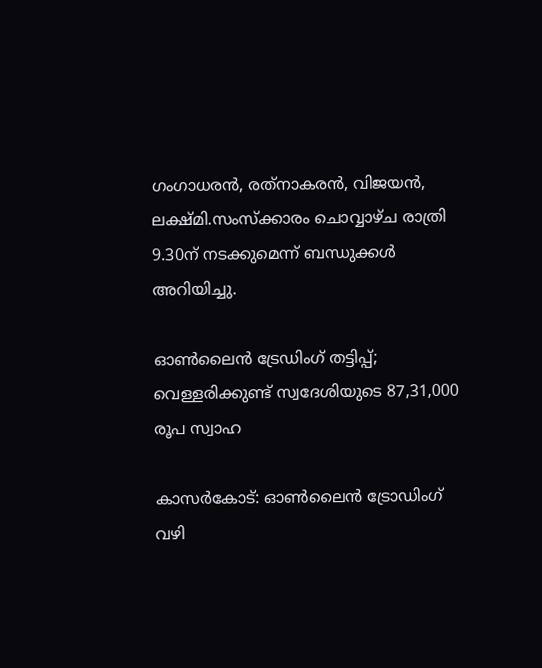ഗംഗാധരന്‍, രത്‌നാകരന്‍, വിജയന്‍, ലക്ഷ്മി.സംസ്‌ക്കാരം ചൊവ്വാഴ്ച രാത്രി 9.30ന് നടക്കുമെന്ന് ബന്ധുക്കള്‍ അറിയിച്ചു.

ഓണ്‍ലൈന്‍ ട്രേഡിംഗ് തട്ടിപ്പ്; വെള്ളരിക്കുണ്ട് സ്വദേശിയുടെ 87,31,000 രൂപ സ്വാഹ

കാസര്‍കോട്: ഓണ്‍ലൈന്‍ ട്രോഡിംഗ് വഴി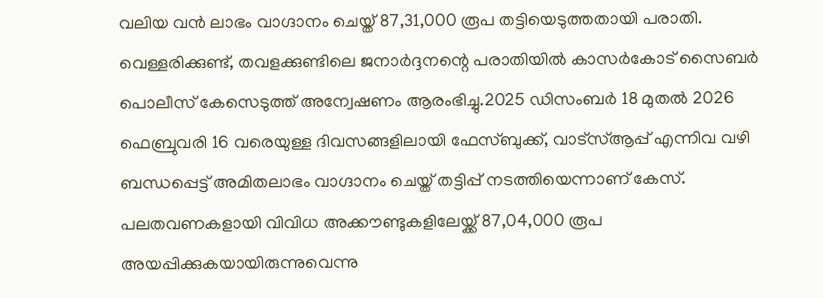വലിയ വൻ ലാഭം വാഗ്ദാനം ചെയ്ത് 87,31,000 രൂപ തട്ടിയെടുത്തതായി പരാതി. വെള്ളരിക്കുണ്ട്, തവളക്കുണ്ടിലെ ജനാര്‍ദ്ദനന്റെ പരാതിയില്‍ കാസര്‍കോട് സൈബര്‍ പൊലീസ് കേസെടുത്ത് അന്വേഷണം ആരംഭിച്ചു.2025 ഡിസംബര്‍ 18 മുതല്‍ 2026 ഫെബ്രുവരി 16 വരെയുള്ള ദിവസങ്ങളിലായി ഫേസ്ബുക്ക്, വാട്‌സ്ആപ്പ് എന്നിവ വഴി ബന്ധപ്പെട്ട് അമിതലാഭം വാഗ്ദാനം ചെയ്ത് തട്ടിപ്പ് നടത്തിയെന്നാണ് കേസ്. പലതവണകളായി വിവിധ അക്കൗണ്ടുകളിലേയ്ക്ക് 87,04,000 രൂപ അയപ്പിക്കുകയായിരുന്നുവെന്നു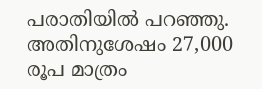പരാതിയില്‍ പറഞ്ഞു. അതിനുശേഷം 27,000 രൂപ മാത്രം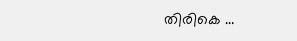തിരികെ …